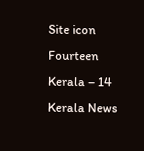Site icon Fourteen Kerala – 14 Kerala News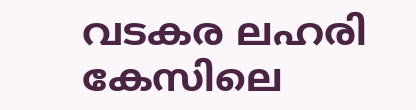വടകര ലഹരി കേസിലെ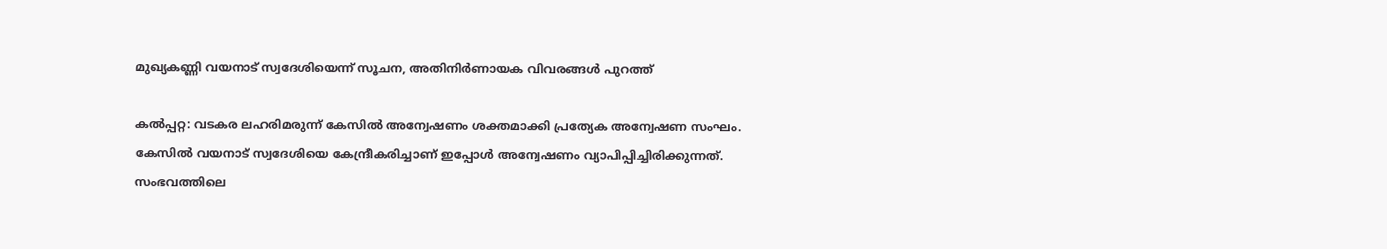മുഖ്യകണ്ണി വയനാട് സ്വദേശിയെന്ന് സൂചന, അതിനിര്‍ണായക വിവരങ്ങള്‍ പുറത്ത്

കല്‍പ്പറ്റ: വടകര ലഹരിമരുന്ന് കേസിൽ അന്വേഷണം ശക്തമാക്കി പ്രത്യേക അന്വേഷണ സംഘം. കേസില്‍ വയനാട് സ്വദേശിയെ കേന്ദ്രീകരിച്ചാണ് ഇപ്പോള്‍ അന്വേഷണം വ്യാപിപ്പിച്ചിരിക്കുന്നത്. സംഭവത്തിലെ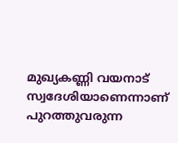മുഖ്യകണ്ണി വയനാട് സ്വദേശിയാണെന്നാണ് പുറത്തുവരുന്ന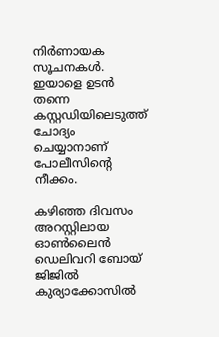നിര്‍ണായക സൂചനകള്‍. ഇയാളെ ഉടന്‍ തന്നെ കസ്റ്റഡിയിലെടുത്ത് ചോദ്യം ചെയ്യാനാണ് പോലീസിന്റെ നീക്കം.

കഴിഞ്ഞ ദിവസം അറസ്റ്റിലായ ഓൺലൈൻ ഡെലിവറി ബോയ് ജിജിൽ കുര്യാക്കോസിൽ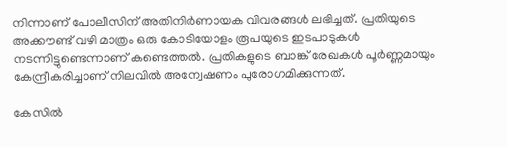നിന്നാണ് പോലീസിന് അതിനിര്‍ണായക വിവരങ്ങള്‍ ലഭിച്ചത്. പ്രതിയുടെ അക്കൗണ്ട് വഴി മാത്രം ഒരു കോടിയോളം രൂപയുടെ ഇടപാടുകൾ നടന്നിട്ടുണ്ടെന്നാണ് കണ്ടെത്തൽ. പ്രതികളുടെ ബാങ്ക് രേഖകള്‍ പൂര്‍ണ്ണമായും കേന്ദ്രീകരിച്ചാണ് നിലവില്‍ അന്വേഷണം പുരോഗമിക്കുന്നത്.

കേസില്‍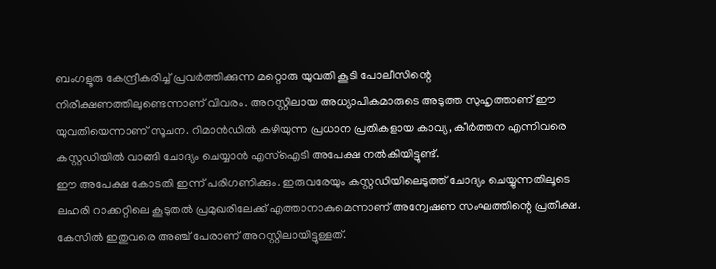ബംഗളൂരു കേന്ദ്രീകരിച്ച് പ്രവര്‍ത്തിക്കുന്ന മറ്റൊരു യുവതി കൂടി പോലീസിന്റെ നിരീക്ഷണത്തിലുണ്ടെന്നാണ് വിവരം. അറസ്റ്റിലായ അധ്യാപികമാരുടെ അടുത്ത സുഹൃത്താണ് ഈ യുവതിയെന്നാണ് സൂചന. റിമാന്‍ഡില്‍ കഴിയുന്ന പ്രധാന പ്രതികളായ കാവ്യ, കീര്‍ത്തന എന്നിവരെ കസ്റ്റഡിയില്‍ വാങ്ങി ചോദ്യം ചെയ്യാന്‍ എസ്‌ഐടി അപേക്ഷ നല്‍കിയിട്ടുണ്ട്.
ഈ അപേക്ഷ കോടതി ഇന്ന് പരിഗണിക്കും. ഇരുവരേയും കസ്റ്റഡിയിലെടുത്ത് ചോദ്യം ചെയ്യുന്നതിലൂടെ ലഹരി റാക്കറ്റിലെ കൂടുതല്‍ പ്രമുഖരിലേക്ക് എത്താനാകുമെന്നാണ് അന്വേഷണ സംഘത്തിന്റെ പ്രതീക്ഷ. കേസില്‍ ഇതുവരെ അഞ്ച് പേരാണ് അറസ്റ്റിലായിട്ടുള്ളത്.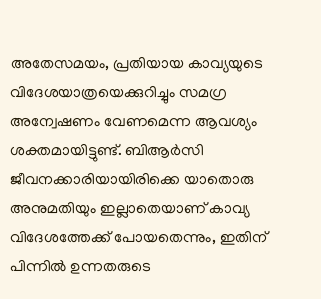അതേസമയം, പ്രതിയായ കാവ്യയുടെ വിദേശയാത്രയെക്കുറിച്ചും സമഗ്ര അന്വേഷണം വേണമെന്ന ആവശ്യം ശക്തമായിട്ടുണ്ട്. ബിആര്‍സി ജീവനക്കാരിയായിരിക്കെ യാതൊരു അനുമതിയും ഇല്ലാതെയാണ് കാവ്യ വിദേശത്തേക്ക് പോയതെന്നും, ഇതിന് പിന്നില്‍ ഉന്നതരുടെ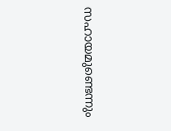സഹായമുണ്ടെന്നും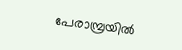പേരാമ്പ്രയില്‍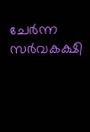ചേര്‍ന്ന സര്‍വകക്ഷി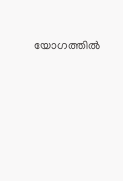യോഗത്തില്‍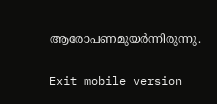ആരോപണമുയര്‍ന്നിരുന്നു.

Exit mobile version